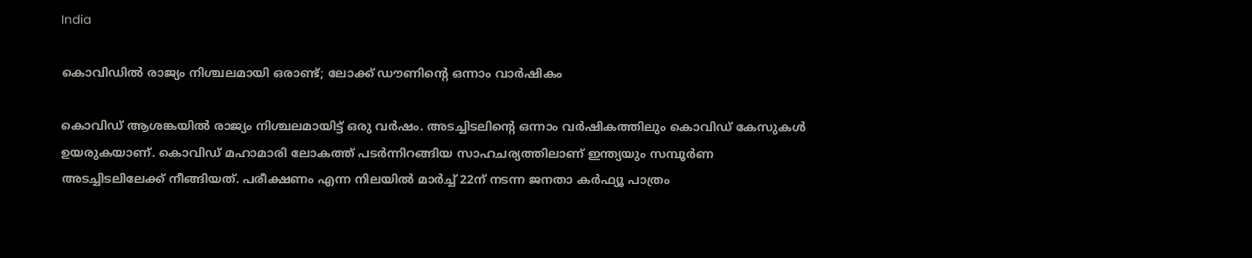India

കൊവിഡില്‍ രാജ്യം നിശ്ചലമായി ഒരാണ്ട്; ലോക്ക് ഡൗണിന്റെ ഒന്നാം വാര്‍ഷികം

കൊവിഡ് ആശങ്കയില്‍ രാജ്യം നിശ്ചലമായിട്ട് ഒരു വര്‍ഷം. അടച്ചിടലിന്റെ ഒന്നാം വര്‍ഷികത്തിലും കൊവിഡ് കേസുകള്‍ ഉയരുകയാണ്. കൊവിഡ് മഹാമാരി ലോകത്ത് പടര്‍ന്നിറങ്ങിയ സാഹചര്യത്തിലാണ് ഇന്ത്യയും സമ്പൂര്‍ണ അടച്ചിടലിലേക്ക് നീങ്ങിയത്. പരീക്ഷണം എന്ന നിലയില്‍ മാര്‍ച്ച് 22ന് നടന്ന ജനതാ കര്‍ഫ്യൂ പാത്രം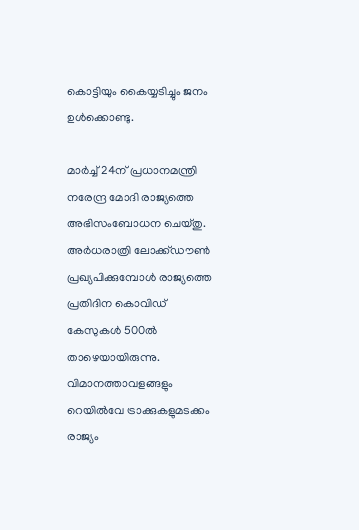കൊട്ടിയും കൈയ്യടിച്ചും ജനം ഉള്‍ക്കൊണ്ടു.

മാര്‍ച്ച് 24ന് പ്രധാനമന്ത്രി നരേന്ദ്ര മോദി രാജ്യത്തെ അഭിസംബോധന ചെയ്തു. അര്‍ധരാത്രി ലോക്ക്ഡൗണ്‍ പ്രഖ്യപിക്കുമ്പോള്‍ രാജ്യത്തെ പ്രതിദിന കൊവിഡ് കേസുകള്‍ 500ല്‍ താഴെയായിരുന്നു. വിമാനത്താവളങ്ങളും റെയില്‍വേ ട്രാക്കുകളുമടക്കം രാജ്യം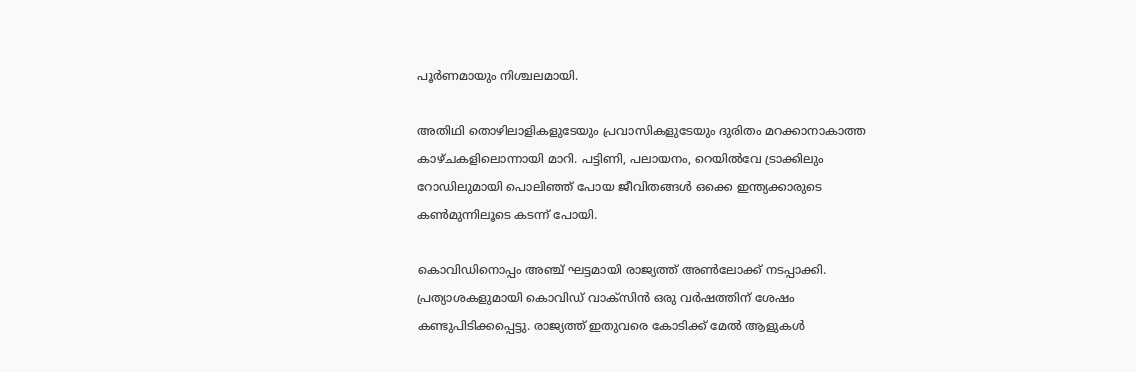പൂര്‍ണമായും നിശ്ചലമായി.

അതിഥി തൊഴിലാളികളുടേയും പ്രവാസികളുടേയും ദുരിതം മറക്കാനാകാത്ത കാഴ്ചകളിലൊന്നായി മാറി. പട്ടിണി, പലായനം, റെയില്‍വേ ട്രാക്കിലും റോഡിലുമായി പൊലിഞ്ഞ് പോയ ജീവിതങ്ങള്‍ ഒക്കെ ഇന്ത്യക്കാരുടെ കണ്‍മുന്നിലൂടെ കടന്ന് പോയി.

കൊവിഡിനൊപ്പം അഞ്ച് ഘട്ടമായി രാജ്യത്ത് അണ്‍ലോക്ക് നടപ്പാക്കി. പ്രത്യാശകളുമായി കൊവിഡ് വാക്‌സിന്‍ ഒരു വര്‍ഷത്തിന് ശേഷം കണ്ടുപിടിക്കപ്പെട്ടു. രാജ്യത്ത് ഇതുവരെ കോടിക്ക് മേല്‍ ആളുകള്‍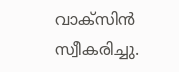വാക്‌സിന്‍ സ്വീകരിച്ചു.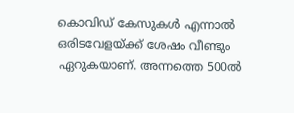കൊവിഡ് കേസുകള്‍ എന്നാല്‍ ഒരിടവേളയ്ക്ക് ശേഷം വീണ്ടും ഏറുകയാണ്. അന്നത്തെ 500ല്‍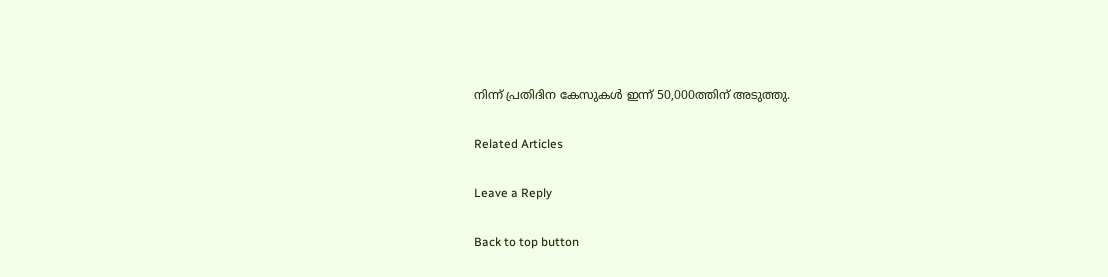നിന്ന് പ്രതിദിന കേസുകള്‍ ഇന്ന് 50,000ത്തിന് അടുത്തു.

Related Articles

Leave a Reply

Back to top button